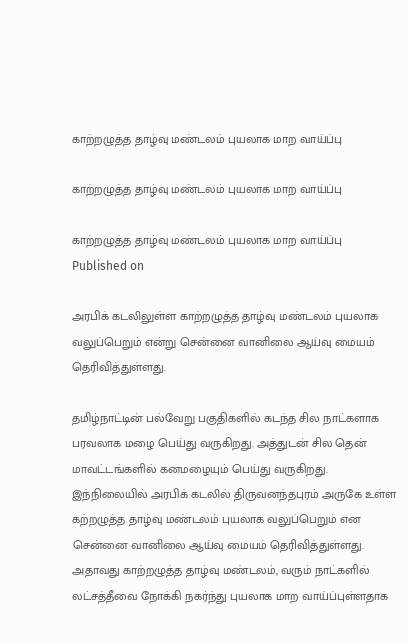காற்றழுத்த தாழ்வு மண்டலம் புயலாக மாற வாய்ப்பு

காற்றழுத்த தாழ்வு மண்டலம் புயலாக மாற வாய்ப்பு

காற்றழுத்த தாழ்வு மண்டலம் புயலாக மாற வாய்ப்பு
Published on

அரபிக் கடலிலுள்ள காற்றழுத்த தாழ்வு மண்டலம் புயலாக வலுப்பெறும் என்று சென்னை வானிலை ஆய்வு மையம் தெரிவித்துள்ளது.

தமிழ்நாட்டின் பல்வேறு பகுதிகளில் கடந்த சில நாட்களாக பரவலாக மழை பெய்து வருகிறது. அத்துடன் சில தென் மாவட்டங்களில் கனமழையும் பெய்து வருகிறது. இந்நிலையில் அரபிக் கடலில் திருவனந்தபுரம் அருகே உள்ள கற்றழுத்த தாழ்வு மண்டலம் புயலாக வலுப்பெறும் என சென்னை வானிலை ஆய்வு மையம் தெரிவித்துள்ளது. அதாவது காற்றழுத்த தாழ்வு மண்டலம், வரும் நாட்களில் லட்சத்தீவை நோக்கி நகர்ந்து புயலாக மாற வாய்ப்புள்ளதாக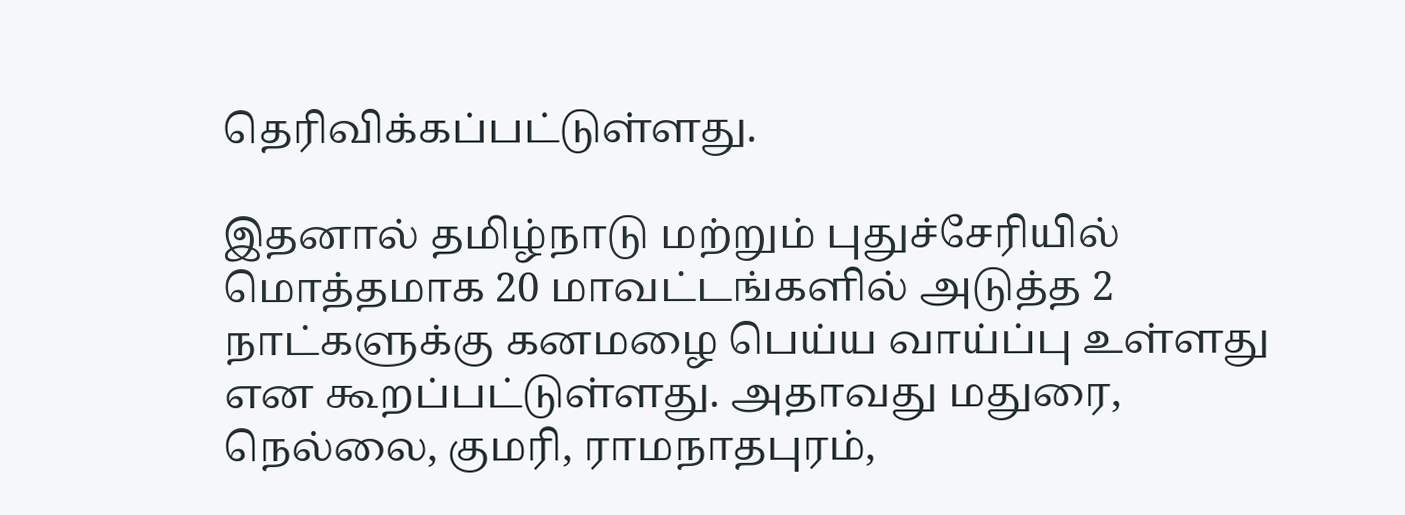தெரிவிக்கப்பட்டுள்ளது.

இதனால் தமிழ்நாடு மற்றும் புதுச்சேரியில் மொத்தமாக 20 மாவட்டங்களில் அடுத்த 2 நாட்களுக்கு கனமழை பெய்ய வாய்ப்பு உள்ளது என கூறப்பட்டுள்ளது. அதாவது மதுரை, நெல்லை, குமரி, ராமநாதபுரம்,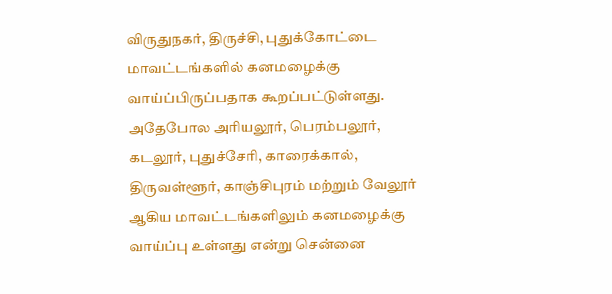விருதுநகர், திருச்சி, புதுக்கோட்டை மாவட்டங்களில் கனமழைக்கு வாய்ப்பிருப்பதாக கூறப்பட்டுள்ளது. அதேபோல அரியலூர், பெரம்பலூர், கடலூர், புதுச்சேரி, காரைக்கால், திருவள்ளூர், காஞ்சிபுரம் மற்றும் வேலூர் ஆகிய மாவட்டங்களிலும் கனமழைக்கு வாய்ப்பு உள்ளது என்று சென்னை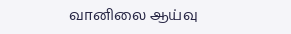வானிலை ஆய்வு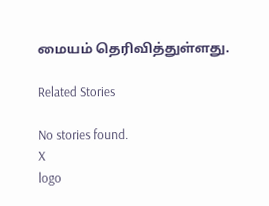மையம் தெரிவித்துள்ளது.

Related Stories

No stories found.
X
logo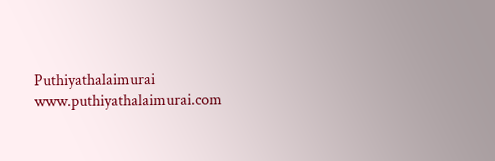Puthiyathalaimurai
www.puthiyathalaimurai.com